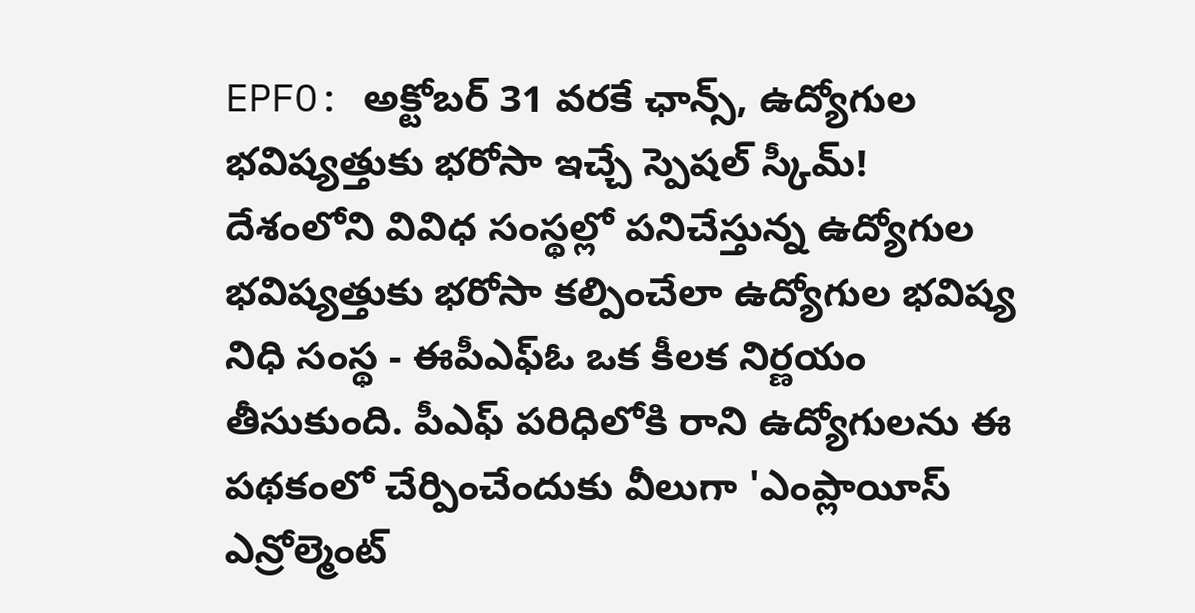EPFO: అక్టోబర్ 31 వరకే ఛాన్స్, ఉద్యోగుల భవిష్యత్తుకు భరోసా ఇచ్చే స్పెషల్ స్కీమ్!
దేశంలోని వివిధ సంస్థల్లో పనిచేస్తున్న ఉద్యోగుల భవిష్యత్తుకు భరోసా కల్పించేలా ఉద్యోగుల భవిష్య నిధి సంస్థ - ఈపీఎఫ్ఓ ఒక కీలక నిర్ణయం తీసుకుంది. పీఎఫ్ పరిధిలోకి రాని ఉద్యోగులను ఈ పథకంలో చేర్పించేందుకు వీలుగా 'ఎంప్లాయీస్ ఎన్రోల్మెంట్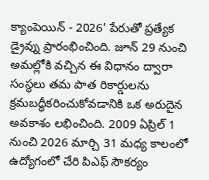క్యాంపెయిన్ - 2026' పేరుతో ప్రత్యేక డ్రైవ్ను ప్రారంభించింది. జూన్ 29 నుంచి అమల్లోకి వచ్చిన ఈ విధానం ద్వారా సంస్థలు తమ పాత రికార్డులను క్రమబద్ధీకరించుకోవడానికి ఒక అరుదైన అవకాశం లభించింది. 2009 ఏప్రిల్ 1 నుంచి 2026 మార్చి 31 మధ్య కాలంలో ఉద్యోగంలో చేరి పిఎఫ్ సౌకర్యం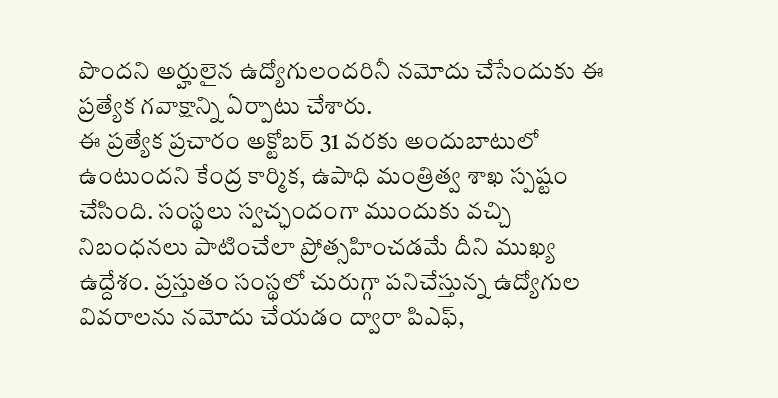పొందని అర్హులైన ఉద్యోగులందరినీ నమోదు చేసేందుకు ఈ ప్రత్యేక గవాక్షాన్ని ఏర్పాటు చేశారు.
ఈ ప్రత్యేక ప్రచారం అక్టోబర్ 31 వరకు అందుబాటులో ఉంటుందని కేంద్ర కార్మిక, ఉపాధి మంత్రిత్వ శాఖ స్పష్టం చేసింది. సంస్థలు స్వచ్ఛందంగా ముందుకు వచ్చి నిబంధనలు పాటించేలా ప్రోత్సహించడమే దీని ముఖ్య ఉద్దేశం. ప్రస్తుతం సంస్థలో చురుగ్గా పనిచేస్తున్న ఉద్యోగుల వివరాలను నమోదు చేయడం ద్వారా పిఎఫ్,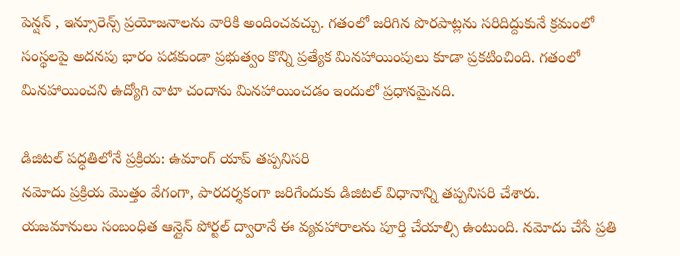పెన్షన్ , ఇన్సూరెన్స్ ప్రయోజనాలను వారికి అందించవచ్చు. గతంలో జరిగిన పొరపాట్లను సరిదిద్దుకునే క్రమంలో సంస్థలపై అదనపు భారం పడకుండా ప్రభుత్వం కొన్ని ప్రత్యేక మినహాయింపులు కూడా ప్రకటించింది. గతంలో మినహాయించని ఉద్యోగి వాటా చందాను మినహాయించడం ఇందులో ప్రధానమైనది.

డిజిటల్ పద్ధతిలోనే ప్రక్రియ: ఉమాంగ్ యాప్ తప్పనిసరి
నమోదు ప్రక్రియ మొత్తం వేగంగా, పారదర్శకంగా జరిగేందుకు డిజిటల్ విధానాన్ని తప్పనిసరి చేశారు. యజమానులు సంబంధిత ఆన్లైన్ పోర్టల్ ద్వారానే ఈ వ్యవహారాలను పూర్తి చేయాల్సి ఉంటుంది. నమోదు చేసే ప్రతి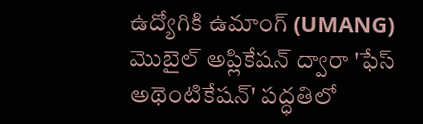ఉద్యోగికి ఉమాంగ్ (UMANG) మొబైల్ అప్లికేషన్ ద్వారా 'ఫేస్ అథెంటికేషన్' పద్ధతిలో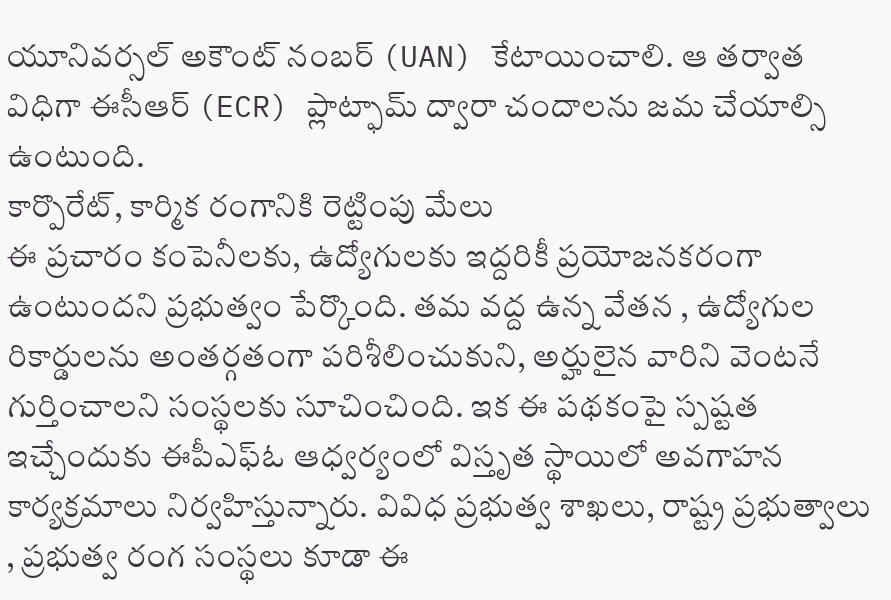యూనివర్సల్ అకౌంట్ నంబర్ (UAN) కేటాయించాలి. ఆ తర్వాత విధిగా ఈసీఆర్ (ECR) ప్లాట్ఫామ్ ద్వారా చందాలను జమ చేయాల్సి ఉంటుంది.
కార్పొరేట్, కార్మిక రంగానికి రెట్టింపు మేలు
ఈ ప్రచారం కంపెనీలకు, ఉద్యోగులకు ఇద్దరికీ ప్రయోజనకరంగా ఉంటుందని ప్రభుత్వం పేర్కొంది. తమ వద్ద ఉన్న వేతన , ఉద్యోగుల రికార్డులను అంతర్గతంగా పరిశీలించుకుని, అర్హులైన వారిని వెంటనే గుర్తించాలని సంస్థలకు సూచించింది. ఇక ఈ పథకంపై స్పష్టత ఇచ్చేందుకు ఈపీఎఫ్ఓ ఆధ్వర్యంలో విస్తృత స్థాయిలో అవగాహన కార్యక్రమాలు నిర్వహిస్తున్నారు. వివిధ ప్రభుత్వ శాఖలు, రాష్ట్ర ప్రభుత్వాలు , ప్రభుత్వ రంగ సంస్థలు కూడా ఈ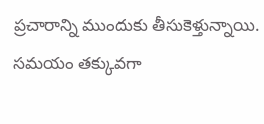ప్రచారాన్ని ముందుకు తీసుకెళ్తున్నాయి. సమయం తక్కువగా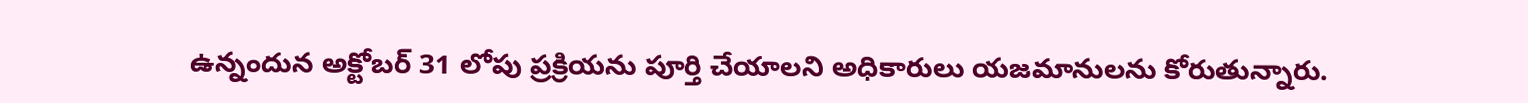ఉన్నందున అక్టోబర్ 31 లోపు ప్రక్రియను పూర్తి చేయాలని అధికారులు యజమానులను కోరుతున్నారు.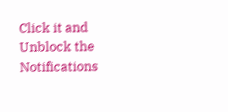Click it and Unblock the Notifications